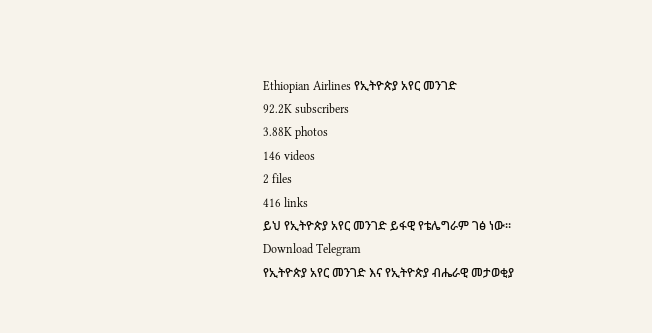Ethiopian Airlines የኢትዮጵያ አየር መንገድ
92.2K subscribers
3.88K photos
146 videos
2 files
416 links
ይህ የኢትዮጵያ አየር መንገድ ይፋዊ የቴሌግራም ገፅ ነው።
Download Telegram
የኢትዮጵያ አየር መንገድ እና የኢትዮጵያ ብሔራዊ መታወቂያ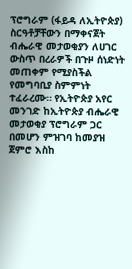ፕሮግራም (ፋይዳ ለኢትዮጵያ) ስርዓቶቻቸውን በማቀናጀት ብሔራዊ መታወቂያን ለሀገር ውስጥ በረራዎች በጉዞ ሰነድነት መጠቀም የሚያስችል የመግባቢያ ስምምነት ተፈራረሙ። የኢትዮጵያ አየር መንገድ ከኢትዮጵያ ብሔራዊ መታወቂያ ፕሮግራም ጋር በመሆን ምዝገባ ከመያዝ ጀምሮ እስከ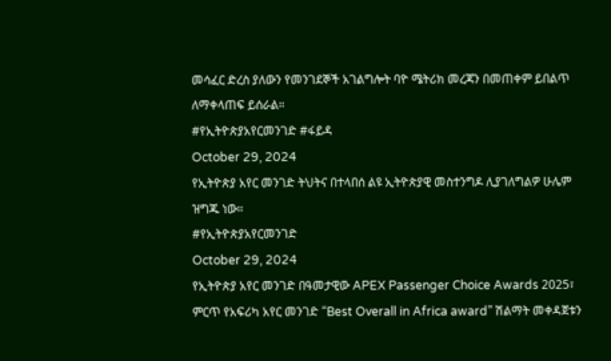መሳፈር ድረስ ያለውን የመንገደኞች አገልግሎት ባዮ ሜትሪክ መረጃን በመጠቀም ይበልጥ ለማቀላጠፍ ይሰራል።
#የኢትዮጵያአየርመንገድ #ፋይዳ
October 29, 2024
የኢትዮጵያ አየር መንገድ ትህትና በተላበሰ ልዩ ኢትዮጵያዊ መስተንግዶ ሊያገለግልዎ ሁሌም ዝግጁ ነው።
#የኢትዮጵያአየርመንገድ
October 29, 2024
የኢትዮጵያ አየር መንገድ በዓመታዊው APEX Passenger Choice Awards 2025፣ ምርጥ የአፍሪካ አየር መንገድ “Best Overall in Africa award” ሽልማት መቀዳጀቱን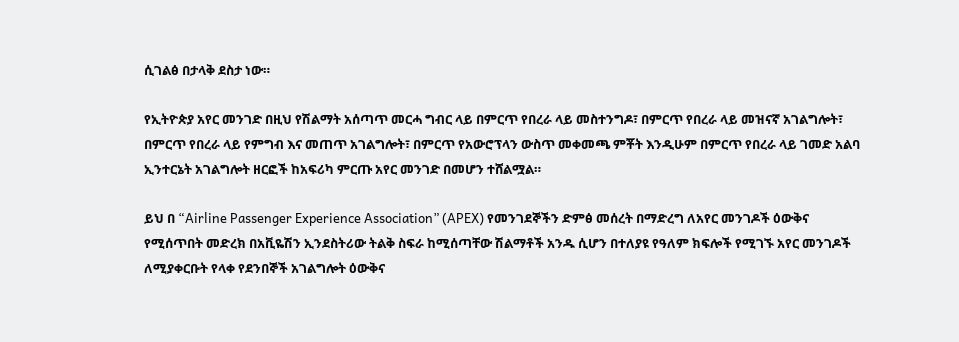ሲገልፅ በታላቅ ደስታ ነው።

የኢትዮጵያ አየር መንገድ በዚህ የሽልማት አሰጣጥ መርሓ ግብር ላይ በምርጥ የበረራ ላይ መስተንግዶ፣ በምርጥ የበረራ ላይ መዝናኛ አገልግሎት፣ በምርጥ የበረራ ላይ የምግብ እና መጠጥ አገልግሎት፣ በምርጥ የአውሮፕላን ውስጥ መቀመጫ ምቾት እንዲሁም በምርጥ የበረራ ላይ ገመድ አልባ ኢንተርኔት አገልግሎት ዘርፎች ከአፍሪካ ምርጡ አየር መንገድ በመሆን ተሸልሟል።

ይህ በ “Airline Passenger Experience Association” (APEX) የመንገደኞችን ድምፅ መሰረት በማድረግ ለአየር መንገዶች ዕውቅና የሚሰጥበት መድረክ በአቪዬሽን ኢንደስትሪው ትልቅ ስፍራ ከሚሰጣቸው ሽልማቶች አንዱ ሲሆን በተለያዩ የዓለም ክፍሎች የሚገኙ አየር መንገዶች ለሚያቀርቡት የላቀ የደንበኞች አገልግሎት ዕውቅና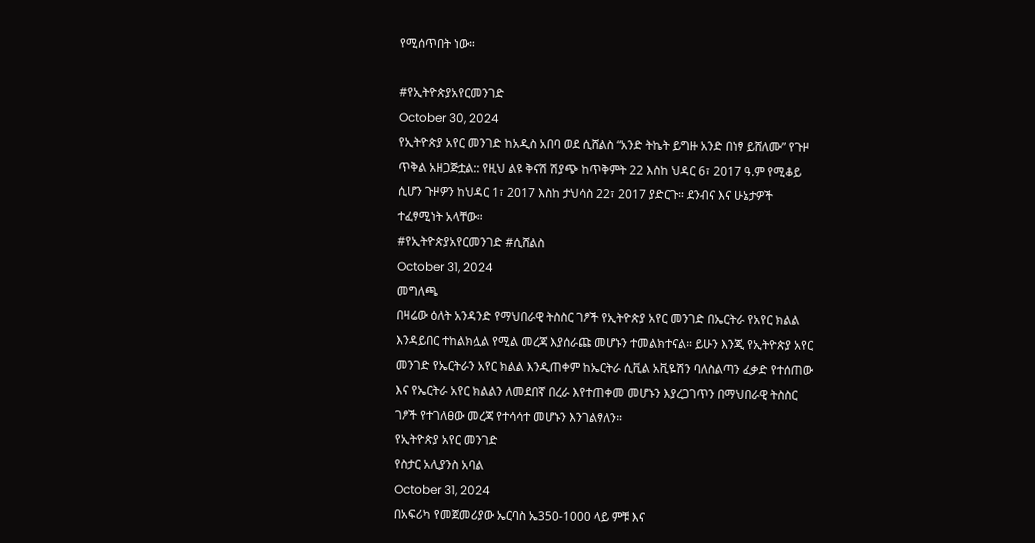የሚሰጥበት ነው።

#የኢትዮጵያአየርመንገድ
October 30, 2024
የኢትዮጵያ አየር መንገድ ከአዲስ አበባ ወደ ሲሸልስ “አንድ ትኬት ይግዙ አንድ በነፃ ይሸለሙ” የጉዞ ጥቅል አዘጋጅቷል:: የዚህ ልዩ ቅናሽ ሽያጭ ከጥቅምት 22 እስከ ህዳር 6፣ 2017 ዓ.ም የሚቆይ ሲሆን ጉዞዎን ከህዳር 1፣ 2017 እስከ ታህሳስ 22፣ 2017 ያድርጉ። ደንብና እና ሁኔታዎች ተፈፃሚነት አላቸው።
#የኢትዮጵያአየርመንገድ #ሲሸልስ
October 31, 2024
መግለጫ
በዛሬው ዕለት አንዳንድ የማህበራዊ ትስስር ገፆች የኢትዮጵያ አየር መንገድ በኤርትራ የአየር ክልል እንዳይበር ተከልክሏል የሚል መረጃ እያሰራጩ መሆኑን ተመልክተናል። ይሁን እንጂ የኢትዮጵያ አየር መንገድ የኤርትራን አየር ክልል እንዲጠቀም ከኤርትራ ሲቪል አቪዬሽን ባለስልጣን ፈቃድ የተሰጠው እና የኤርትራ አየር ክልልን ለመደበኛ በረራ እየተጠቀመ መሆኑን እያረጋገጥን በማህበራዊ ትስስር ገፆች የተገለፀው መረጃ የተሳሳተ መሆኑን እንገልፃለን።
የኢትዮጵያ አየር መንገድ
የስታር አሊያንስ አባል
October 31, 2024
በአፍሪካ የመጀመሪያው ኤርባስ ኤ350-1000 ላይ ምቹ እና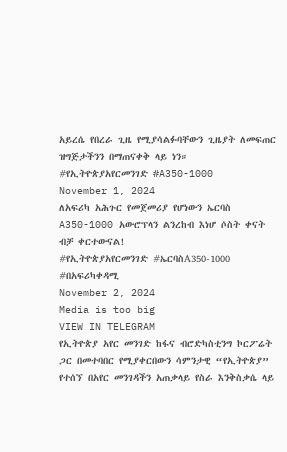አይረሴ የበረራ ጊዜ የሚያሳልፉባቸውን ጊዜያት ለመፍጠር ዝግጅታችንን በማጠናቀቅ ላይ ነን።
#የኢትዮጵያአየርመንገድ #A350-1000
November 1, 2024
ለአፍሪካ አሕጉር የመጀመሪያ የሆነውን ኤርባስ A350-1000 አውሮፕላን ልንረከብ እነሆ ሶስት ቀናት ብቻ ቀርተውናል!
#የኢትዮጵያአየርመንገድ #ኤርባስA350-1000 #በአፍሪካቀዳሚ
November 2, 2024
Media is too big
VIEW IN TELEGRAM
የኢትዮጵያ አየር መንገድ ከፋና ብሮድካስቲንግ ኮርፖሬት ጋር በመተባበር የሚያቀርበውን ሳምንታዊ “የኢትዮጵያ” የተሰኘ በአየር መንገዳችን አጠቃላይ የስራ እንቅስቃሴ ላይ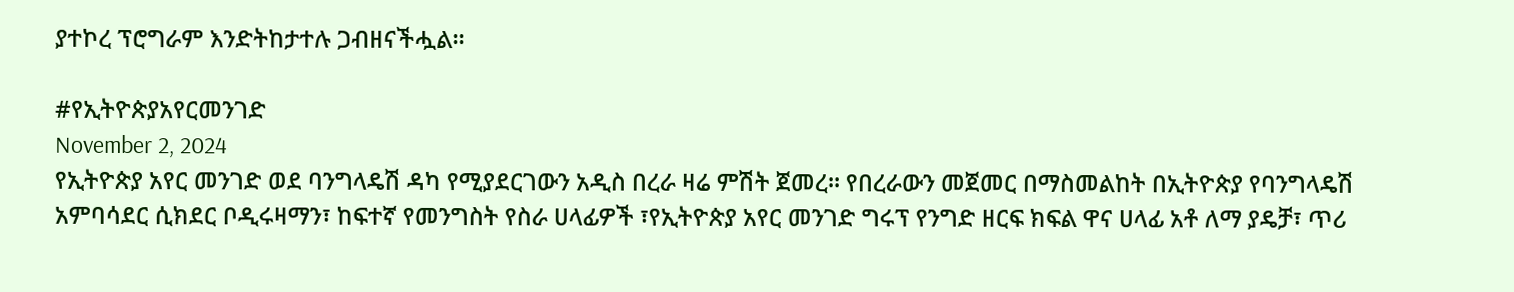ያተኮረ ፕሮግራም እንድትከታተሉ ጋብዘናችሗል።

#የኢትዮጵያአየርመንገድ
November 2, 2024
የኢትዮጵያ አየር መንገድ ወደ ባንግላዴሽ ዳካ የሚያደርገውን አዲስ በረራ ዛሬ ምሽት ጀመረ። የበረራውን መጀመር በማስመልከት በኢትዮጵያ የባንግላዴሽ አምባሳደር ሲክደር ቦዲሩዛማን፣ ከፍተኛ የመንግስት የስራ ሀላፊዎች ፣የኢትዮጵያ አየር መንገድ ግሩፕ የንግድ ዘርፍ ክፍል ዋና ሀላፊ አቶ ለማ ያዴቻ፣ ጥሪ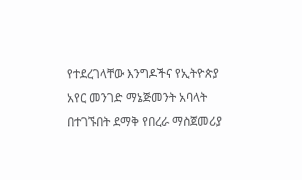የተደረገላቸው እንግዶችና የኢትዮጵያ አየር መንገድ ማኔጅመንት አባላት በተገኙበት ደማቅ የበረራ ማስጀመሪያ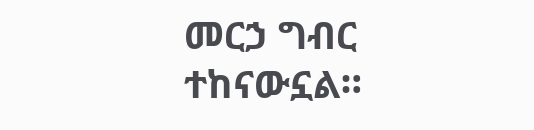መርኃ ግብር ተከናውኗል።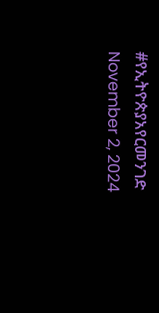#የኢትዮጵያአየርመንገድ
November 2, 2024